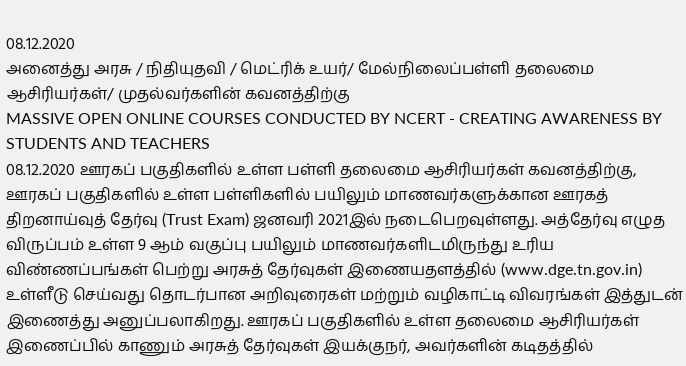08.12.2020
அனைத்து அரசு / நிதியுதவி / மெட்ரிக் உயர்/ மேல்நிலைப்பள்ளி தலைமை ஆசிரியர்கள்/ முதல்வர்களின் கவனத்திற்கு
MASSIVE OPEN ONLINE COURSES CONDUCTED BY NCERT - CREATING AWARENESS BY STUDENTS AND TEACHERS
08.12.2020 ஊரகப் பகுதிகளில் உள்ள பள்ளி தலைமை ஆசிரியர்கள் கவனத்திற்கு,
ஊரகப் பகுதிகளில் உள்ள பள்ளிகளில் பயிலும் மாணவர்களுக்கான ஊரகத் திறனாய்வுத் தேர்வு (Trust Exam) ஜனவரி 2021இல் நடைபெறவுள்ளது. அத்தேர்வு எழுத விருப்பம் உள்ள 9 ஆம் வகுப்பு பயிலும் மாணவர்களிடமிருந்து உரிய விண்ணப்பங்கள் பெற்று அரசுத் தேர்வுகள் இணையதளத்தில் (www.dge.tn.gov.in) உள்ளீடு செய்வது தொடர்பான அறிவுரைகள் மற்றும் வழிகாட்டி விவரங்கள் இத்துடன் இணைத்து அனுப்பலாகிறது. ஊரகப் பகுதிகளில் உள்ள தலைமை ஆசிரியர்கள் இணைப்பில் காணும் அரசுத் தேர்வுகள் இயக்குநர், அவர்களின் கடிதத்தில்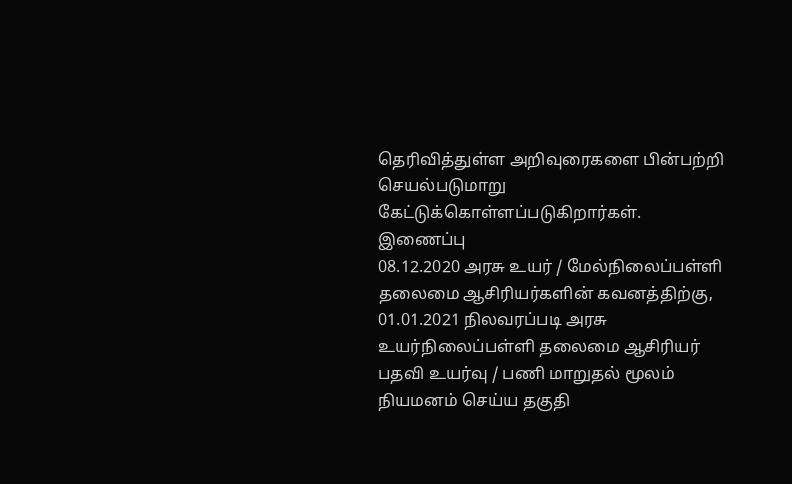தெரிவித்துள்ள அறிவுரைகளை பின்பற்றி செயல்படுமாறு கேட்டுக்கொள்ளப்படுகிறார்கள். இணைப்பு
08.12.2020 அரசு உயர் / மேல்நிலைப்பள்ளி தலைமை ஆசிரியர்களின் கவனத்திற்கு,
01.01.2021 நிலவரப்படி அரசு உயர்நிலைப்பள்ளி தலைமை ஆசிரியர் பதவி உயர்வு / பணி மாறுதல் மூலம் நியமனம் செய்ய தகுதி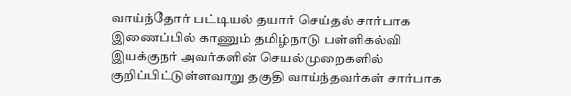வாய்ந்தோர் பட்டியல் தயார் செய்தல் சார்பாக இணைப்பில் காணும் தமிழ்நாடு பள்ளிகல்வி இயக்குநர் அவர்களின் செயல்முறைகளில் குறிப்பிட்டுள்ளவாறு தகுதி வாய்ந்தவர்கள் சார்பாக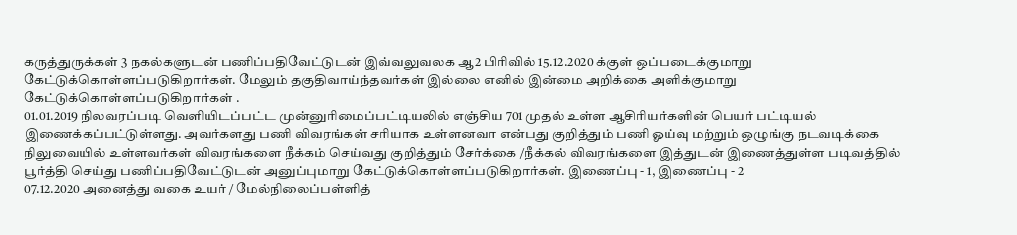கருத்துருக்கள் 3 நகல்களுடன் பணிப்பதிவேட்டுடன் இவ்வலுவலக ஆ2 பிரிவில் 15.12.2020 க்குள் ஒப்படைக்குமாறு கேட்டுக்கொள்ளப்படுகிறார்கள். மேலும் தகுதிவாய்ந்தவர்கள் இல்லை எனில் இன்மை அறிக்கை அளிக்குமாறு கேட்டுக்கொள்ளப்படுகிறார்கள் .
01.01.2019 நிலவரப்படி வெளியிடப்பட்ட முன்னுரிமைப்பட்டியலில் எஞ்சிய 701 முதல் உள்ள ஆசிரியர்களின் பெயர் பட்டியல் இணைக்கப்பட்டுள்ளது. அவர்களது பணி விவரங்கள் சரியாக உள்ளனவா என்பது குறித்தும் பணி ஓய்வு மற்றும் ஒழுங்கு நடவடிக்கை நிலுவையில் உள்ளவர்கள் விவரங்களை நீக்கம் செய்வது குறித்தும் சேர்க்கை /நீக்கல் விவரங்களை இத்துடன் இணைத்துள்ள படிவத்தில் பூர்த்தி செய்து பணிப்பதிவேட்டுடன் அனுப்புமாறு கேட்டுக்கொள்ளப்படுகிறார்கள். இணைப்பு - 1, இணைப்பு - 2
07.12.2020 அனைத்து வகை உயர் / மேல்நிலைப்பள்ளித்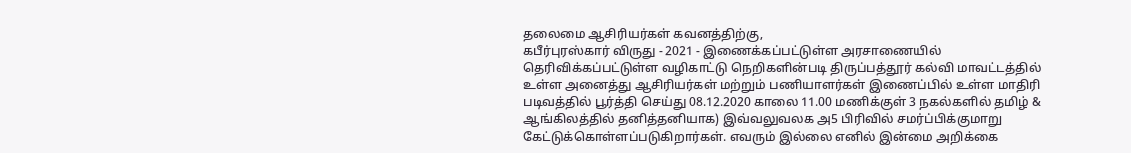தலைமை ஆசிரியர்கள் கவனத்திற்கு,
கபீர்புரஸ்கார் விருது - 2021 - இணைக்கப்பட்டுள்ள அரசாணையில் தெரிவிக்கப்பட்டுள்ள வழிகாட்டு நெறிகளின்படி திருப்பத்தூர் கல்வி மாவட்டத்தில் உள்ள அனைத்து ஆசிரியர்கள் மற்றும் பணியாளர்கள் இணைப்பில் உள்ள மாதிரி படிவத்தில் பூர்த்தி செய்து 08.12.2020 காலை 11.00 மணிக்குள் 3 நகல்களில் தமிழ் & ஆங்கிலத்தில் தனித்தனியாக) இவ்வலுவலக அ5 பிரிவில் சமர்ப்பிக்குமாறு கேட்டுக்கொள்ளப்படுகிறார்கள். எவரும் இல்லை எனில் இன்மை அறிக்கை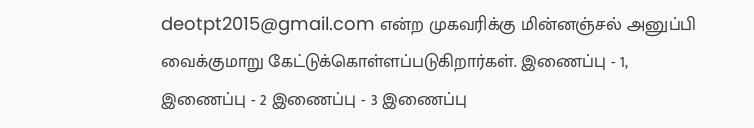deotpt2015@gmail.com என்ற முகவரிக்கு மின்னஞ்சல் அனுப்பி வைக்குமாறு கேட்டுக்கொள்ளப்படுகிறார்கள். இணைப்பு - 1, இணைப்பு - 2 இணைப்பு - 3 இணைப்பு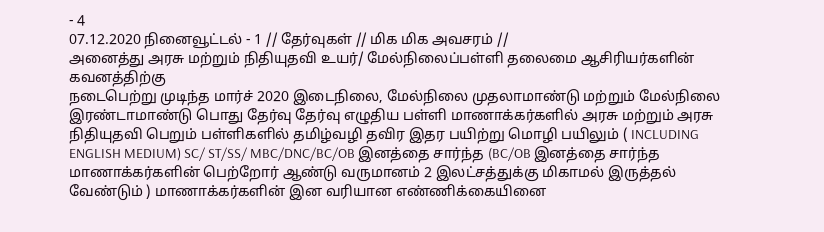- 4
07.12.2020 நினைவூட்டல் - 1 // தேர்வுகள் // மிக மிக அவசரம் //
அனைத்து அரசு மற்றும் நிதியுதவி உயர்/ மேல்நிலைப்பள்ளி தலைமை ஆசிரியர்களின் கவனத்திற்கு
நடைபெற்று முடிந்த மார்ச் 2020 இடைநிலை, மேல்நிலை முதலாமாண்டு மற்றும் மேல்நிலை இரண்டாமாண்டு பொது தேர்வு தேர்வு எழுதிய பள்ளி மாணாக்கர்களில் அரசு மற்றும் அரசு நிதியுதவி பெறும் பள்ளிகளில் தமிழ்வழி தவிர இதர பயிற்று மொழி பயிலும் ( INCLUDING ENGLISH MEDIUM) SC/ ST/SS/ MBC/DNC/BC/OB இனத்தை சார்ந்த (BC/OB இனத்தை சார்ந்த மாணாக்கர்களின் பெற்றோர் ஆண்டு வருமானம் 2 இலட்சத்துக்கு மிகாமல் இருத்தல் வேண்டும் ) மாணாக்கர்களின் இன வரியான எண்ணிக்கையினை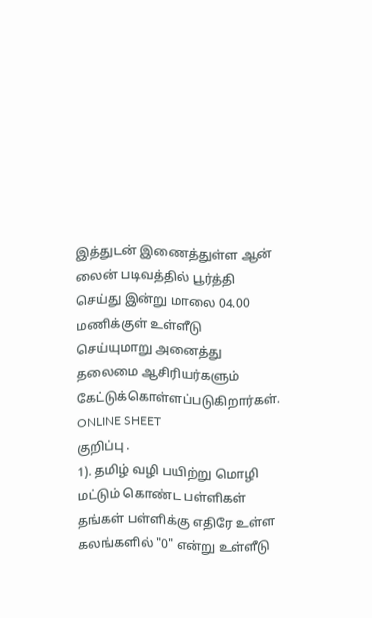இத்துடன் இணைத்துள்ள ஆன் லைன் படிவத்தில் பூர்த்தி செய்து இன்று மாலை 04.00 மணிக்குள் உள்ளீடு செய்யுமாறு அனைத்து தலைமை ஆசிரியர்களும் கேட்டுக்கொள்ளப்படுகிறார்கள். ONLINE SHEET
குறிப்பு .
1). தமிழ் வழி பயிற்று மொழி மட்டும் கொண்ட பள்ளிகள் தங்கள் பள்ளிக்கு எதிரே உள்ள கலங்களில் "0" என்று உள்ளீடு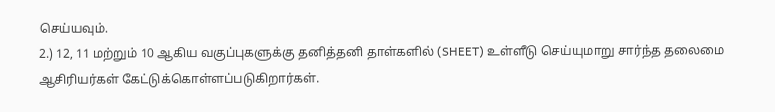செய்யவும்.
2.) 12, 11 மற்றும் 10 ஆகிய வகுப்புகளுக்கு தனித்தனி தாள்களில் (SHEET) உள்ளீடு செய்யுமாறு சார்ந்த தலைமை ஆசிரியர்கள் கேட்டுக்கொள்ளப்படுகிறார்கள்.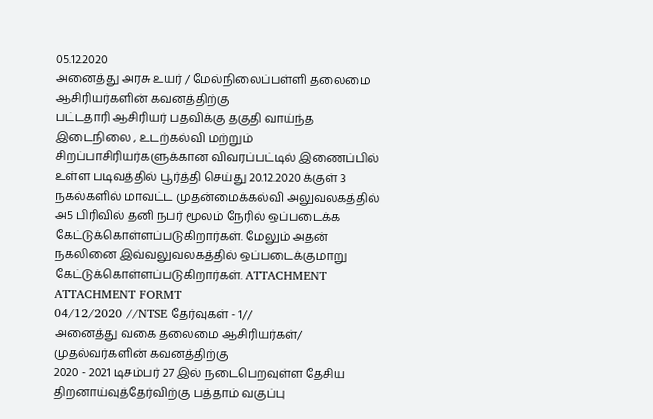05.12.2020
அனைத்து அரசு உயர் / மேல்நிலைப்பள்ளி தலைமை ஆசிரியர்களின் கவனத்திற்கு
பட்டதாரி ஆசிரியர் பதவிக்கு தகுதி வாய்ந்த இடைநிலை , உடற்கல்வி மற்றும் சிறப்பாசிரியர்களுக்கான விவரப்பட்டில் இணைப்பில் உள்ள படிவத்தில் பூர்த்தி செய்து 20.12.2020 க்குள் 3 நகல்களில் மாவட்ட முதன்மைக்கல்வி அலுவலகத்தில் அ5 பிரிவில் தனி நபர் மூலம் நேரில் ஒப்படைக்க கேட்டுக்கொள்ளப்படுகிறார்கள். மேலும் அதன் நகலினை இவ்வலுவலகத்தில் ஒப்படைக்குமாறு கேட்டுக்கொள்ளப்படுகிறார்கள். ATTACHMENT ATTACHMENT FORMT
04/12/2020 //NTSE தேர்வுகள் - 1//
அனைத்து வகை தலைமை ஆசிரியர்கள்/ முதல்வர்களின் கவனத்திற்கு
2020 - 2021 டிசம்பர் 27 இல் நடைபெறவுள்ள தேசிய திறனாய்வுத்தேர்விற்கு பத்தாம் வகுப்பு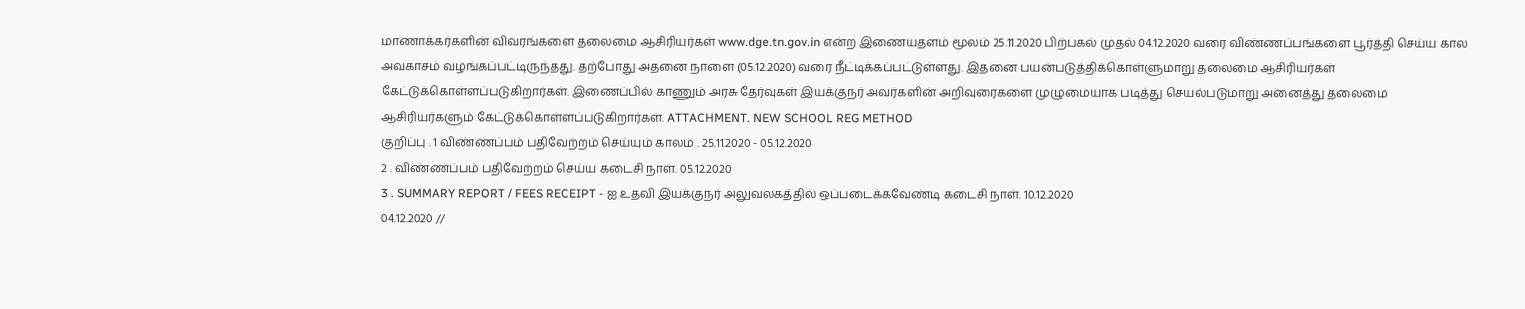மாணாக்கர்களின் விவரங்களை தலைமை ஆசிரியர்கள் www.dge.tn.gov.in என்ற இணையதளம் மூலம் 25.11.2020 பிற்பகல் முதல் 04.12.2020 வரை விண்ணப்பங்களை பூர்த்தி செய்ய கால அவகாசம் வழங்கப்பட்டிருந்தது. தற்போது அதனை நாளை (05.12.2020) வரை நீட்டிக்கப்பட்டுள்ளது. இதனை பயன்படுத்திக்கொள்ளுமாறு தலைமை ஆசிரியர்கள் கேட்டுக்கொள்ளப்படுகிறார்கள். இணைப்பில் காணும் அரசு தேர்வுகள் இயக்குநர் அவர்களின் அறிவுரைகளை முழுமையாக படித்து செயல்படுமாறு அனைத்து தலைமை ஆசிரியர்களும் கேட்டுக்கொள்ளப்படுகிறார்கள். ATTACHMENT. NEW SCHOOL REG METHOD
குறிப்பு . 1 விண்ணப்பம் பதிவேற்றம் செய்யும் காலம் . 25.11.2020 - 05.12.2020
2 . விண்ணப்பம் பதிவேற்றம் செய்ய கடைசி நாள். 05.12.2020
3 . SUMMARY REPORT / FEES RECEIPT - ஐ உதவி இயக்குநர் அலுவலகத்தில் ஒப்படைக்கவேண்டி கடைசி நாள். 10.12.2020
04.12.2020 //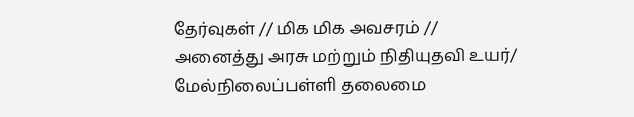தேர்வுகள் // மிக மிக அவசரம் //
அனைத்து அரசு மற்றும் நிதியுதவி உயர்/ மேல்நிலைப்பள்ளி தலைமை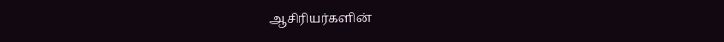ஆசிரியர்களின்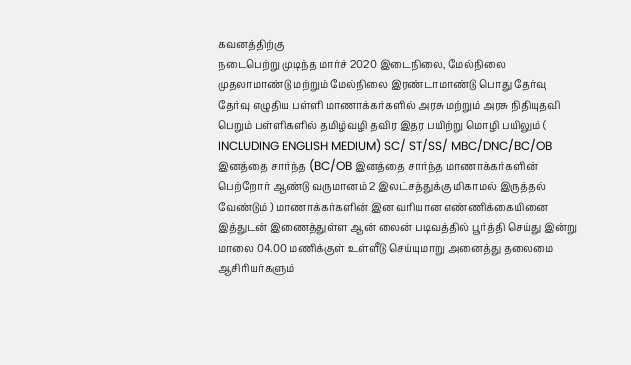கவனத்திற்கு
நடைபெற்று முடிந்த மார்ச் 2020 இடைநிலை, மேல்நிலை முதலாமாண்டு மற்றும் மேல்நிலை இரண்டாமாண்டு பொது தேர்வு தேர்வு எழுதிய பள்ளி மாணாக்கர்களில் அரசு மற்றும் அரசு நிதியுதவி பெறும் பள்ளிகளில் தமிழ்வழி தவிர இதர பயிற்று மொழி பயிலும் ( INCLUDING ENGLISH MEDIUM) SC/ ST/SS/ MBC/DNC/BC/OB இனத்தை சார்ந்த (BC/OB இனத்தை சார்ந்த மாணாக்கர்களின் பெற்றோர் ஆண்டு வருமானம் 2 இலட்சத்துக்கு மிகாமல் இருத்தல் வேண்டும் ) மாணாக்கர்களின் இன வரியான எண்ணிக்கையினை இத்துடன் இணைத்துள்ள ஆன் லைன் படிவத்தில் பூர்த்தி செய்து இன்று மாலை 04.00 மணிக்குள் உள்ளீடு செய்யுமாறு அனைத்து தலைமை ஆசிரியர்களும்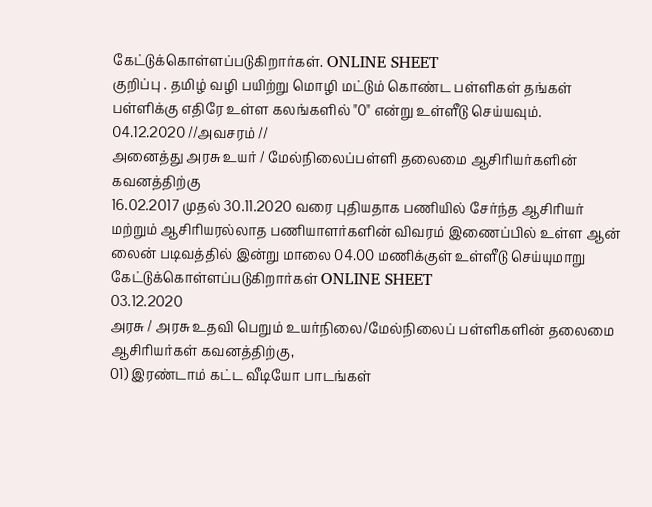கேட்டுக்கொள்ளப்படுகிறார்கள். ONLINE SHEET
குறிப்பு . தமிழ் வழி பயிற்று மொழி மட்டும் கொண்ட பள்ளிகள் தங்கள் பள்ளிக்கு எதிரே உள்ள கலங்களில் "0" என்று உள்ளீடு செய்யவும்.
04.12.2020 //அவசரம் //
அனைத்து அரசு உயர் / மேல்நிலைப்பள்ளி தலைமை ஆசிரியர்களின் கவனத்திற்கு
16.02.2017 முதல் 30.11.2020 வரை புதியதாக பணியில் சேர்ந்த ஆசிரியர் மற்றும் ஆசிரியரல்லாத பணியாளர்களின் விவரம் இணைப்பில் உள்ள ஆன் லைன் படிவத்தில் இன்று மாலை 04.00 மணிக்குள் உள்ளீடு செய்யுமாறு கேட்டுக்கொள்ளப்படுகிறார்கள் ONLINE SHEET
03.12.2020
அரசு / அரசு உதவி பெறும் உயர்நிலை/மேல்நிலைப் பள்ளிகளின் தலைமை ஆசிரியர்கள் கவனத்திற்கு,
01) இரண்டாம் கட்ட வீடியோ பாடங்கள்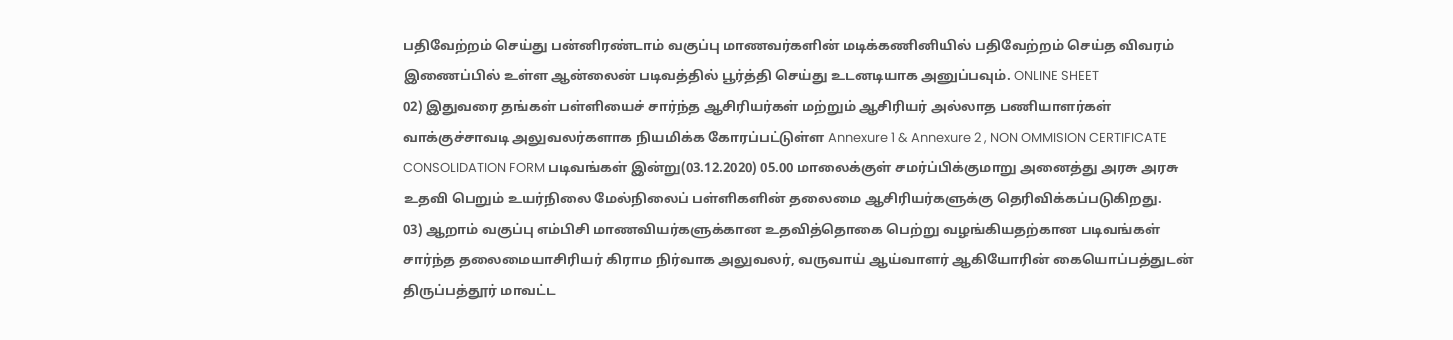பதிவேற்றம் செய்து பன்னிரண்டாம் வகுப்பு மாணவர்களின் மடிக்கணினியில் பதிவேற்றம் செய்த விவரம் இணைப்பில் உள்ள ஆன்லைன் படிவத்தில் பூர்த்தி செய்து உடனடியாக அனுப்பவும். ONLINE SHEET
02) இதுவரை தங்கள் பள்ளியைச் சார்ந்த ஆசிரியர்கள் மற்றும் ஆசிரியர் அல்லாத பணியாளர்கள் வாக்குச்சாவடி அலுவலர்களாக நியமிக்க கோரப்பட்டுள்ள Annexure 1 & Annexure 2 , NON OMMISION CERTIFICATE CONSOLIDATION FORM படிவங்கள் இன்று(03.12.2020) 05.00 மாலைக்குள் சமர்ப்பிக்குமாறு அனைத்து அரசு அரசு உதவி பெறும் உயர்நிலை மேல்நிலைப் பள்ளிகளின் தலைமை ஆசிரியர்களுக்கு தெரிவிக்கப்படுகிறது.
03) ஆறாம் வகுப்பு எம்பிசி மாணவியர்களுக்கான உதவித்தொகை பெற்று வழங்கியதற்கான படிவங்கள் சார்ந்த தலைமையாசிரியர் கிராம நிர்வாக அலுவலர், வருவாய் ஆய்வாளர் ஆகியோரின் கையொப்பத்துடன் திருப்பத்தூர் மாவட்ட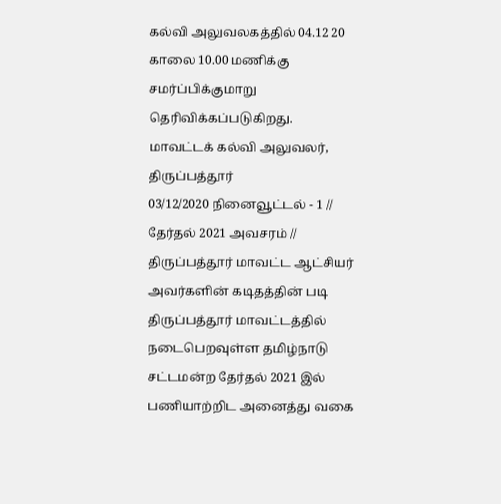கல்வி அலுவலகத்தில் 04.12 20 காலை 10.00 மணிக்கு சமர்ப்பிக்குமாறு தெரிவிக்கப்படுகிறது.
மாவட்டக் கல்வி அலுவலர், திருப்பத்தூர்
03/12/2020 நினைவூட்டல் - 1 // தேர்தல் 2021 அவசரம் //
திருப்பத்தூர் மாவட்ட ஆட்சியர் அவர்களின் கடிதத்தின் படி திருப்பத்தூர் மாவட்டத்தில் நடைபெறவுள்ள தமிழ்நாடு சட்டமன்ற தேர்தல் 2021 இல் பணியாற்றிட அனைத்து வகை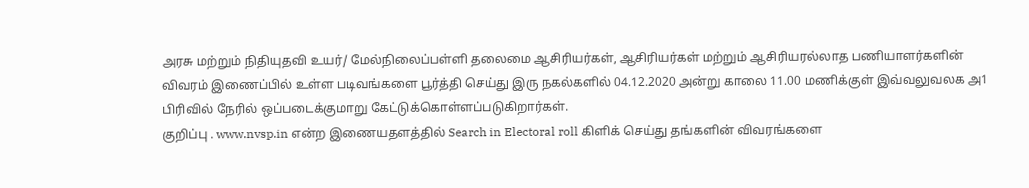அரசு மற்றும் நிதியுதவி உயர்/ மேல்நிலைப்பள்ளி தலைமை ஆசிரியர்கள், ஆசிரியர்கள் மற்றும் ஆசிரியரல்லாத பணியாளர்களின் விவரம் இணைப்பில் உள்ள படிவங்களை பூர்த்தி செய்து இரு நகல்களில் 04.12.2020 அன்று காலை 11.00 மணிக்குள் இவ்வலுவலக அ1 பிரிவில் நேரில் ஒப்படைக்குமாறு கேட்டுக்கொள்ளப்படுகிறார்கள்.
குறிப்பு . www.nvsp.in என்ற இணையதளத்தில் Search in Electoral roll கிளிக் செய்து தங்களின் விவரங்களை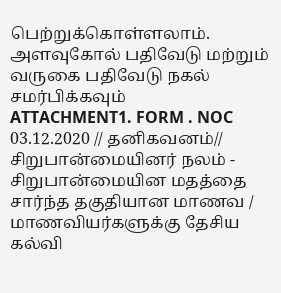பெற்றுக்கொள்ளலாம்.
அளவுகோல் பதிவேடு மற்றும் வருகை பதிவேடு நகல் சமர்பிக்கவும்
ATTACHMENT1. FORM . NOC
03.12.2020 // தனிகவனம்//
சிறுபான்மையினர் நலம் - சிறுபான்மையின மதத்தை சார்ந்த தகுதியான மாணவ / மாணவியர்களுக்கு தேசிய கல்வி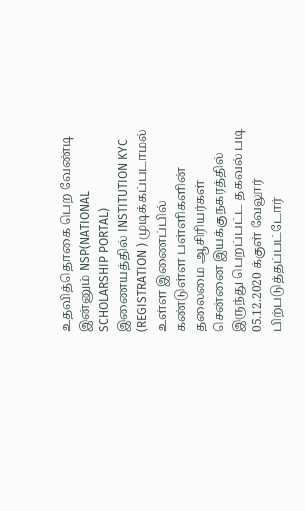உதவித்தொகை பெற வேண்டி இன்னும் NSP(NATIONAL SCHOLARSHIP PORTAL) இணையத்தில் INSTITUTION KYC (REGISTRATION ) முடிக்கப்படாமல் உள்ள இணைப்பில் கண்டுள்ள பள்ளிகளின் தலைமை ஆசிரியர்கள் சென்னை இயக்குநகரத்தில் இருந்து பெறப்பட்ட தகவல் படி 05.12.2020 க்குள் வேலூர் பிற்படுத்தப்பட்டோர்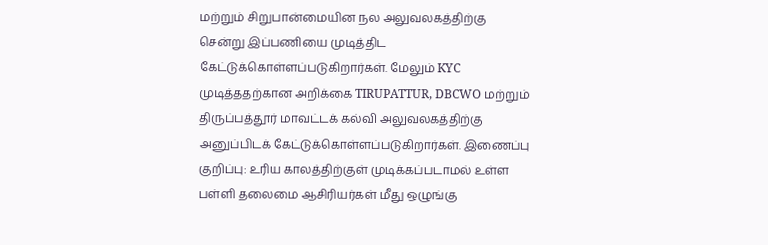மற்றும் சிறுபான்மையின நல அலுவலகத்திற்கு சென்று இப்பணியை முடித்திட கேட்டுக்கொள்ளப்படுகிறார்கள். மேலும் KYC முடித்ததற்கான அறிக்கை TIRUPATTUR, DBCWO மற்றும் திருப்பத்தூர் மாவட்டக் கல்வி அலுவலகத்திற்கு அனுப்பிடக் கேட்டுக்கொள்ளப்படுகிறார்கள். இணைப்பு
குறிப்பு: உரிய காலத்திற்குள் முடிக்கப்படாமல் உள்ள பள்ளி தலைமை ஆசிரியர்கள் மீது ஒழுங்கு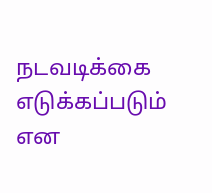நடவடிக்கை எடுக்கப்படும் என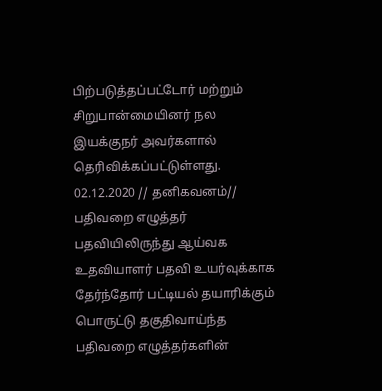பிற்படுத்தப்பட்டோர் மற்றும் சிறுபான்மையினர் நல இயக்குநர் அவர்களால் தெரிவிக்கப்பட்டுள்ளது.
02.12.2020 // தனிகவனம்//
பதிவறை எழுத்தர் பதவியிலிருந்து ஆய்வக உதவியாளர் பதவி உயர்வுக்காக தேர்ந்தோர் பட்டியல் தயாரிக்கும் பொருட்டு தகுதிவாய்ந்த பதிவறை எழுத்தர்களின்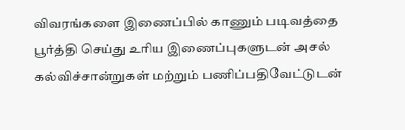விவரங்களை இணைப்பில் காணும் படிவத்தை பூர்த்தி செய்து உரிய இணைப்புகளுடன் அசல் கல்விச்சான்றுகள் மற்றும் பணிப்பதிவேட்டுடன்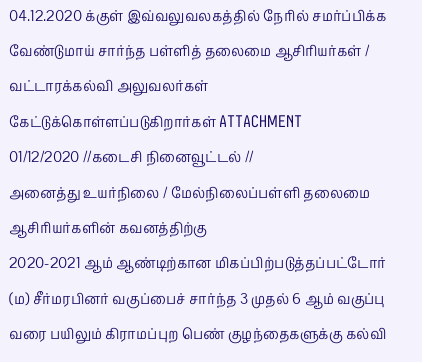04.12.2020 க்குள் இவ்வலுவலகத்தில் நேரில் சமர்ப்பிக்க வேண்டுமாய் சார்ந்த பள்ளித் தலைமை ஆசிரியர்கள் / வட்டாரக்கல்வி அலுவலர்கள் கேட்டுக்கொள்ளப்படுகிறார்கள் ATTACHMENT
01/12/2020 //கடைசி நினைவூட்டல் //
அனைத்து உயர்நிலை / மேல்நிலைப்பள்ளி தலைமை ஆசிரியர்களின் கவனத்திற்கு
2020-2021 ஆம் ஆண்டிற்கான மிகப்பிற்படுத்தப்பட்டோர் (ம) சீர்மரபினர் வகுப்பைச் சார்ந்த 3 முதல் 6 ஆம் வகுப்பு வரை பயிலும் கிராமப்புற பெண் குழந்தைகளுக்கு கல்வி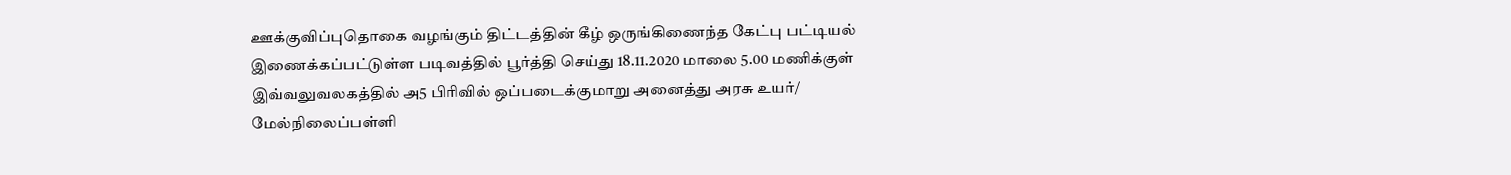ஊக்குவிப்புதொகை வழங்கும் திட்டத்தின் கீழ் ஒருங்கிணைந்த கேட்பு பட்டியல் இணைக்கப்பட்டுள்ள படிவத்தில் பூர்த்தி செய்து 18.11.2020 மாலை 5.00 மணிக்குள் இவ்வலுவலகத்தில் அ5 பிரிவில் ஒப்படைக்குமாறு அனைத்து அரசு உயர்/ மேல்நிலைப்பள்ளி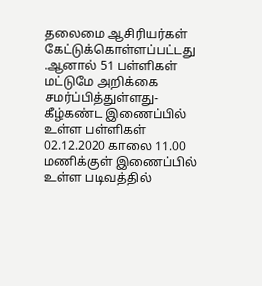தலைமை ஆசிரியர்கள் கேட்டுக்கொள்ளப்பட்டது .ஆனால் 51 பள்ளிகள் மட்டுமே அறிக்கை சமர்ப்பித்துள்ளது- கீழ்கண்ட இணைப்பில் உள்ள பள்ளிகள் 02.12.2020 காலை 11.00 மணிக்குள் இணைப்பில் உள்ள படிவத்தில்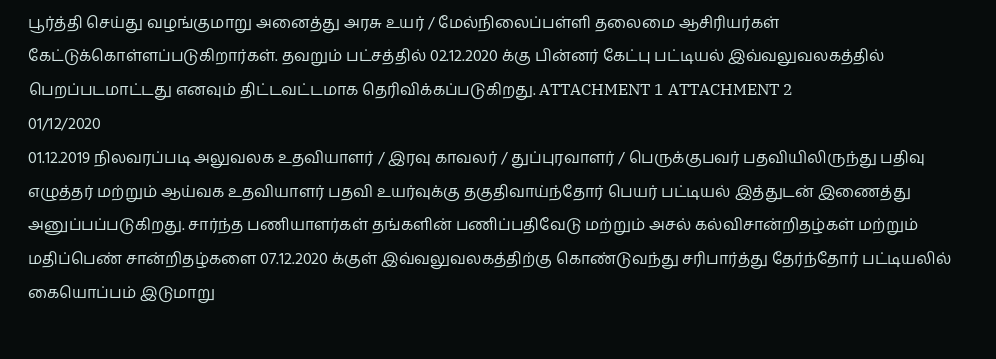பூர்த்தி செய்து வழங்குமாறு அனைத்து அரசு உயர் / மேல்நிலைப்பள்ளி தலைமை ஆசிரியர்கள் கேட்டுக்கொள்ளப்படுகிறார்கள். தவறும் பட்சத்தில் 02.12.2020 க்கு பின்னர் கேட்பு பட்டியல் இவ்வலுவலகத்தில் பெறப்படமாட்டது எனவும் திட்டவட்டமாக தெரிவிக்கப்படுகிறது. ATTACHMENT 1 ATTACHMENT 2
01/12/2020
01.12.2019 நிலவரப்படி அலுவலக உதவியாளர் / இரவு காவலர் / துப்புரவாளர் / பெருக்குபவர் பதவியிலிருந்து பதிவு எழுத்தர் மற்றும் ஆய்வக உதவியாளர் பதவி உயர்வுக்கு தகுதிவாய்ந்தோர் பெயர் பட்டியல் இத்துடன் இணைத்து அனுப்பப்படுகிறது. சார்ந்த பணியாளர்கள் தங்களின் பணிப்பதிவேடு மற்றும் அசல் கல்விசான்றிதழ்கள் மற்றும் மதிப்பெண் சான்றிதழ்களை 07.12.2020 க்குள் இவ்வலுவலகத்திற்கு கொண்டுவந்து சரிபார்த்து தேர்ந்தோர் பட்டியலில் கையொப்பம் இடுமாறு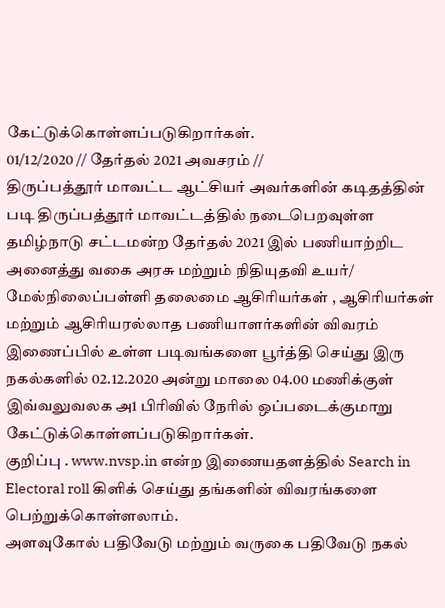கேட்டுக்கொள்ளப்படுகிறார்கள்.
01/12/2020 // தேர்தல் 2021 அவசரம் //
திருப்பத்தூர் மாவட்ட ஆட்சியர் அவர்களின் கடிதத்தின் படி திருப்பத்தூர் மாவட்டத்தில் நடைபெறவுள்ள தமிழ்நாடு சட்டமன்ற தேர்தல் 2021 இல் பணியாற்றிட அனைத்து வகை அரசு மற்றும் நிதியுதவி உயர்/ மேல்நிலைப்பள்ளி தலைமை ஆசிரியர்கள் , ஆசிரியர்கள் மற்றும் ஆசிரியரல்லாத பணியாளர்களின் விவரம் இணைப்பில் உள்ள படிவங்களை பூர்த்தி செய்து இரு நகல்களில் 02.12.2020 அன்று மாலை 04.00 மணிக்குள் இவ்வலுவலக அ1 பிரிவில் நேரில் ஒப்படைக்குமாறு கேட்டுக்கொள்ளப்படுகிறார்கள்.
குறிப்பு . www.nvsp.in என்ற இணையதளத்தில் Search in Electoral roll கிளிக் செய்து தங்களின் விவரங்களை பெற்றுக்கொள்ளலாம்.
அளவுகோல் பதிவேடு மற்றும் வருகை பதிவேடு நகல்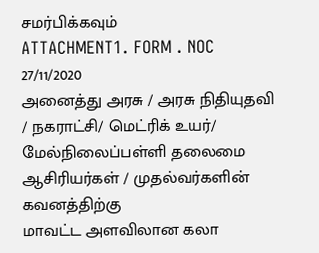சமர்பிக்கவும்
ATTACHMENT1. FORM . NOC
27/11/2020
அனைத்து அரசு / அரசு நிதியுதவி / நகராட்சி/ மெட்ரிக் உயர்/ மேல்நிலைப்பள்ளி தலைமை ஆசிரியர்கள் / முதல்வர்களின் கவனத்திற்கு
மாவட்ட அளவிலான கலா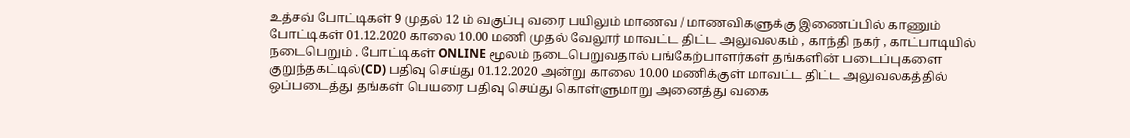உத்சவ் போட்டிகள் 9 முதல் 12 ம் வகுப்பு வரை பயிலும் மாணவ / மாணவிகளுக்கு இணைப்பில் காணும் போட்டிகள் 01.12.2020 காலை 10.00 மணி முதல் வேலூர் மாவட்ட திட்ட அலுவலகம் , காந்தி நகர் , காட்பாடியில் நடைபெறும் . போட்டிகள் ONLINE மூலம் நடைபெறுவதால் பங்கேற்பாளர்கள் தங்களின் படைப்புகளை குறுந்தகட்டில்(CD) பதிவு செய்து 01.12.2020 அன்று காலை 10.00 மணிக்குள் மாவட்ட திட்ட அலுவலகத்தில் ஒப்படைத்து தங்கள் பெயரை பதிவு செய்து கொள்ளுமாறு அனைத்து வகை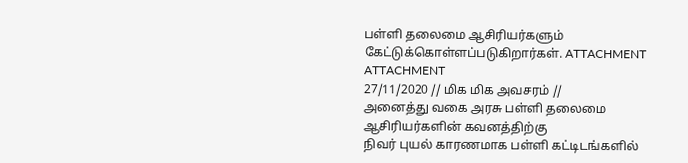பள்ளி தலைமை ஆசிரியர்களும் கேட்டுக்கொள்ளப்படுகிறார்கள். ATTACHMENT ATTACHMENT
27/11/2020 // மிக மிக அவசரம் //
அனைத்து வகை அரசு பள்ளி தலைமை ஆசிரியர்களின் கவனத்திற்கு
நிவர் புயல் காரணமாக பள்ளி கட்டிடங்களில்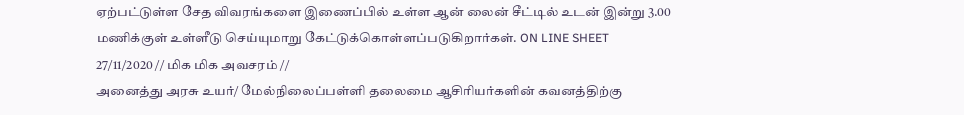ஏற்பட்டுள்ள சேத விவரங்களை இணைப்பில் உள்ள ஆன் லைன் சீட்டில் உடன் இன்று 3.00 மணிக்குள் உள்ளீடு செய்யுமாறு கேட்டுக்கொள்ளப்படுகிறார்கள். ON LINE SHEET
27/11/2020 // மிக மிக அவசரம் //
அனைத்து அரசு உயர்/ மேல்நிலைப்பள்ளி தலைமை ஆசிரியர்களின் கவனத்திற்கு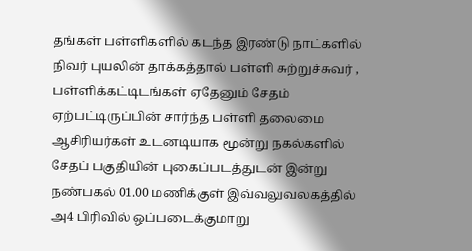தங்கள் பள்ளிகளில் கடந்த இரண்டு நாட்களில் நிவர் புயலின் தாக்கத்தால் பள்ளி சுற்றுச்சுவர் , பள்ளிக்கட்டிடங்கள் ஏதேனும் சேதம் ஏற்பட்டிருப்பின் சார்ந்த பள்ளி தலைமை ஆசிரியர்கள் உடனடியாக மூன்று நகல்களில் சேதப் பகுதியின் புகைப்படத்துடன் இன்று நண்பகல் 01.00 மணிக்குள் இவ்வலுவலகத்தில் அ4 பிரிவில் ஒப்படைக்குமாறு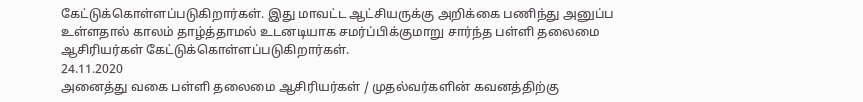கேட்டுக்கொள்ளப்படுகிறார்கள். இது மாவட்ட ஆட்சியருக்கு அறிக்கை பணிந்து அனுப்ப உள்ளதால் காலம் தாழ்த்தாமல் உடனடியாக சமர்ப்பிக்குமாறு சார்ந்த பள்ளி தலைமை ஆசிரியர்கள் கேட்டுக்கொள்ளப்படுகிறார்கள்.
24.11.2020
அனைத்து வகை பள்ளி தலைமை ஆசிரியர்கள் / முதல்வர்களின் கவனத்திற்கு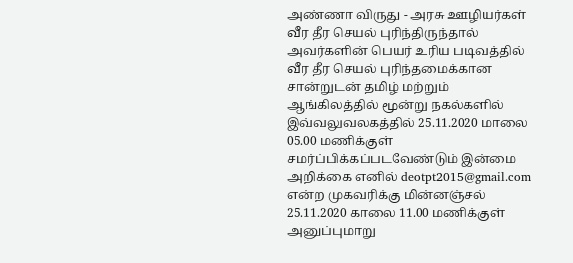அண்ணா விருது - அரசு ஊழியர்கள் வீர தீர செயல் புரிந்திருந்தால் அவர்களின் பெயர் உரிய படிவத்தில் வீர தீர செயல் புரிந்தமைக்கான சான்றுடன் தமிழ் மற்றும் ஆங்கிலத்தில் மூன்று நகல்களில் இவ்வலுவலகத்தில் 25.11.2020 மாலை 05.00 மணிக்குள் சமர்ப்பிக்கப்படவேண்டும் இன்மை அறிக்கை எனில் deotpt2015@gmail.com என்ற முகவரிக்கு மின்னஞ்சல் 25.11.2020 காலை 11.00 மணிக்குள் அனுப்புமாறு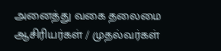அனைத்து வகை தலைமை ஆசிரியர்கள் / முதல்வர்கள்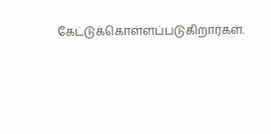கேட்டுக்கொள்ளப்படுகிறார்கள்.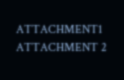ATTACHMENT1 ATTACHMENT 2